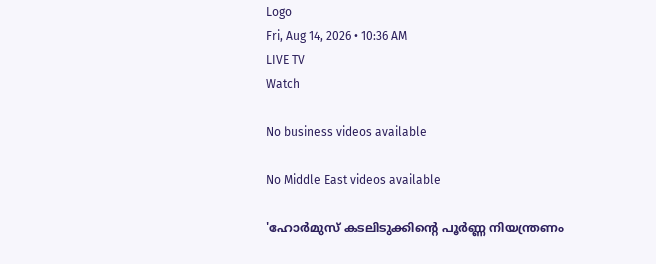Logo
Fri, Aug 14, 2026 • 10:36 AM
LIVE TV
Watch

No business videos available

No Middle East videos available

'ഹോര്‍മുസ് കടലിടുക്കിന്റെ പൂര്‍ണ്ണ നിയന്ത്രണം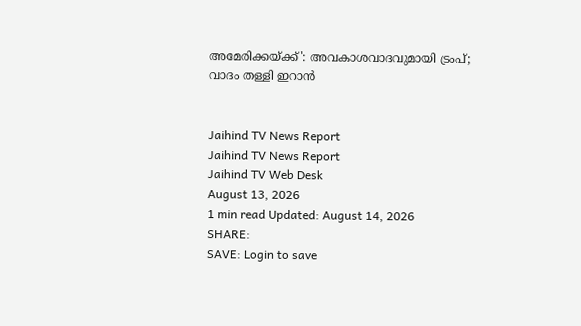അമേരിക്കയ്ക്ക്': അവകാശവാദവുമായി ട്രംപ്; വാദം തള്ളി ഇറാൻ


Jaihind TV News Report
Jaihind TV News Report
Jaihind TV Web Desk
August 13, 2026
1 min read Updated: August 14, 2026
SHARE:
SAVE: Login to save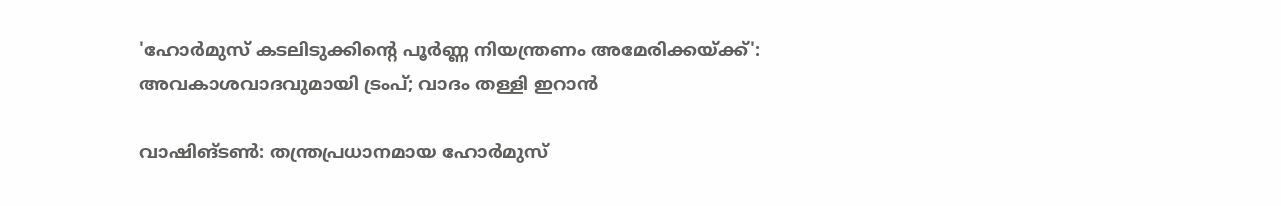'ഹോര്‍മുസ് കടലിടുക്കിന്റെ പൂര്‍ണ്ണ നിയന്ത്രണം അമേരിക്കയ്ക്ക്': അവകാശവാദവുമായി ട്രംപ്; വാദം തള്ളി ഇറാൻ

വാഷിങ്ടണ്‍: തന്ത്രപ്രധാനമായ ഹോര്‍മുസ്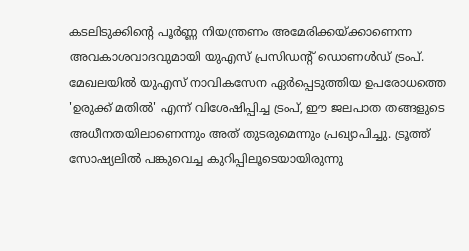കടലിടുക്കിന്റെ പൂര്‍ണ്ണ നിയന്ത്രണം അമേരിക്കയ്ക്കാണെന്ന അവകാശവാദവുമായി യുഎസ് പ്രസിഡന്റ് ഡൊണള്‍ഡ് ട്രംപ്. മേഖലയില്‍ യുഎസ് നാവികസേന ഏര്‍പ്പെടുത്തിയ ഉപരോധത്തെ 'ഉരുക്ക് മതില്‍' എന്ന് വിശേഷിപ്പിച്ച ട്രംപ്, ഈ ജലപാത തങ്ങളുടെ അധീനതയിലാണെന്നും അത് തുടരുമെന്നും പ്രഖ്യാപിച്ചു. ട്രൂത്ത് സോഷ്യലില്‍ പങ്കുവെച്ച കുറിപ്പിലൂടെയായിരുന്നു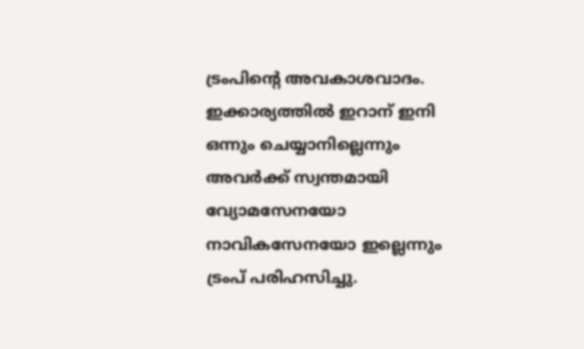ട്രംപിന്റെ അവകാശവാദം. ഇക്കാര്യത്തില്‍ ഇറാന് ഇനി ഒന്നും ചെയ്യാനില്ലെന്നും അവര്‍ക്ക് സ്വന്തമായി വ്യോമസേനയോ നാവികസേനയോ ഇല്ലെന്നും ട്രംപ് പരിഹസിച്ചു.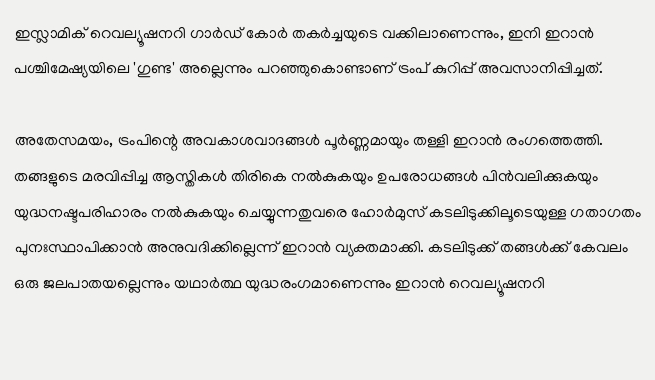ഇസ്ലാമിക് റെവല്യൂഷനറി ഗാര്‍ഡ് കോര്‍ തകര്‍ച്ചയുടെ വക്കിലാണെന്നും, ഇനി ഇറാന്‍ പശ്ചിമേഷ്യയിലെ 'ഗുണ്ട' അല്ലെന്നും പറഞ്ഞുകൊണ്ടാണ് ട്രംപ് കുറിപ്പ് അവസാനിപ്പിച്ചത്.

അതേസമയം, ട്രംപിന്റെ അവകാശവാദങ്ങള്‍ പൂര്‍ണ്ണമായും തള്ളി ഇറാന്‍ രംഗത്തെത്തി. തങ്ങളുടെ മരവിപ്പിച്ച ആസ്തികള്‍ തിരികെ നല്‍കുകയും ഉപരോധങ്ങള്‍ പിന്‍വലിക്കുകയും യുദ്ധനഷ്ടപരിഹാരം നല്‍കുകയും ചെയ്യുന്നതുവരെ ഹോര്‍മുസ് കടലിടുക്കിലൂടെയുള്ള ഗതാഗതം പുനഃസ്ഥാപിക്കാന്‍ അനുവദിക്കില്ലെന്ന് ഇറാന്‍ വ്യക്തമാക്കി. കടലിടുക്ക് തങ്ങള്‍ക്ക് കേവലം ഒരു ജലപാതയല്ലെന്നും യഥാര്‍ത്ഥ യുദ്ധരംഗമാണെന്നും ഇറാന്‍ റെവല്യൂഷനറി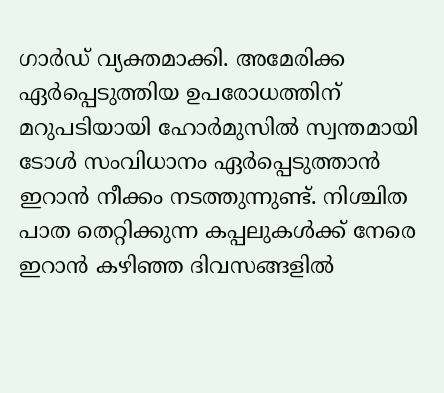ഗാര്‍ഡ് വ്യക്തമാക്കി. അമേരിക്ക ഏര്‍പ്പെടുത്തിയ ഉപരോധത്തിന് മറുപടിയായി ഹോര്‍മുസില്‍ സ്വന്തമായി ടോള്‍ സംവിധാനം ഏര്‍പ്പെടുത്താന്‍ ഇറാന്‍ നീക്കം നടത്തുന്നുണ്ട്. നിശ്ചിത പാത തെറ്റിക്കുന്ന കപ്പലുകള്‍ക്ക് നേരെ ഇറാന്‍ കഴിഞ്ഞ ദിവസങ്ങളില്‍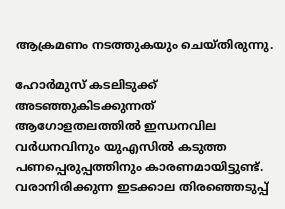ആക്രമണം നടത്തുകയും ചെയ്തിരുന്നു.

ഹോര്‍മുസ് കടലിടുക്ക് അടഞ്ഞുകിടക്കുന്നത് ആഗോളതലത്തില്‍ ഇന്ധനവില വര്‍ധനവിനും യുഎസില്‍ കടുത്ത പണപ്പെരുപ്പത്തിനും കാരണമായിട്ടുണ്ട്. വരാനിരിക്കുന്ന ഇടക്കാല തിരഞ്ഞെടുപ്പ്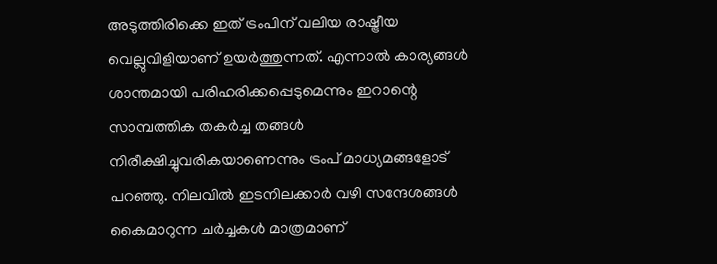അടുത്തിരിക്കെ ഇത് ട്രംപിന് വലിയ രാഷ്ട്രീയ വെല്ലുവിളിയാണ് ഉയര്‍ത്തുന്നത്. എന്നാല്‍ കാര്യങ്ങള്‍ ശാന്തമായി പരിഹരിക്കപ്പെടുമെന്നും ഇറാന്റെ സാമ്പത്തിക തകര്‍ച്ച തങ്ങള്‍ നിരീക്ഷിച്ചുവരികയാണെന്നും ട്രംപ് മാധ്യമങ്ങളോട് പറഞ്ഞു. നിലവില്‍ ഇടനിലക്കാര്‍ വഴി സന്ദേശങ്ങള്‍ കൈമാറുന്ന ചര്‍ച്ചകള്‍ മാത്രമാണ്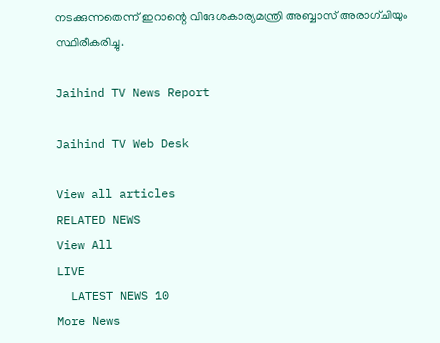നടക്കുന്നതെന്ന് ഇറാന്റെ വിദേശകാര്യമന്ത്രി അബ്ബാസ് അരാഗ്ചിയും സ്ഥിരീകരിച്ചു.

Jaihind TV News Report

Jaihind TV Web Desk

View all articles
RELATED NEWS
View All
LIVE
  LATEST NEWS 10
More News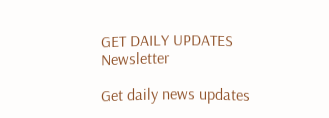GET DAILY UPDATES
Newsletter

Get daily news updates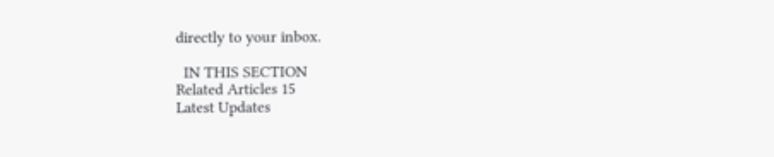directly to your inbox.

  IN THIS SECTION
Related Articles 15
Latest Updates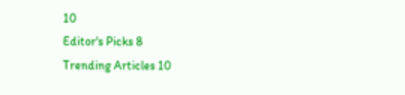10
Editor's Picks 8
Trending Articles 10